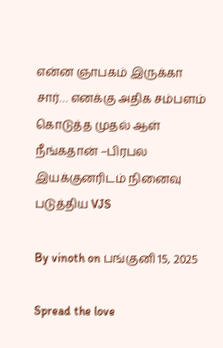என்ன ஞாபகம் இருக்கா சார்… எனக்கு அதிக சம்பளம் கொடுத்த முதல் ஆள் நீங்கதான் –பிரபல இயக்குனரிடம் நினைவு படுத்திய VJS

By vinoth on பங்குனி 15, 2025

Spread the love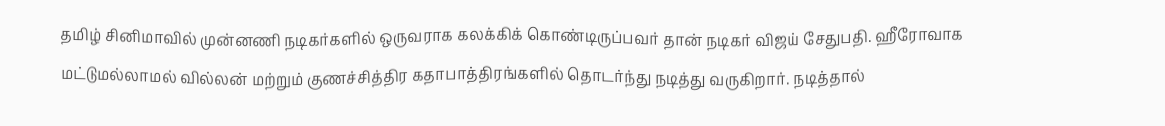தமிழ் சினிமாவில் முன்னணி நடிகர்களில் ஒருவராக கலக்கிக் கொண்டிருப்பவர் தான் நடிகர் விஜய் சேதுபதி. ஹீரோவாக மட்டுமல்லாமல் வில்லன் மற்றும் குணச்சித்திர கதாபாத்திரங்களில் தொடர்ந்து நடித்து வருகிறார். நடித்தால்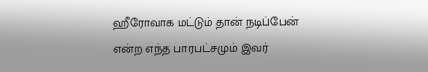ஹீரோவாக மட்டும் தான் நடிப்பேன் என்ற எந்த பாரபட்சமும் இவர்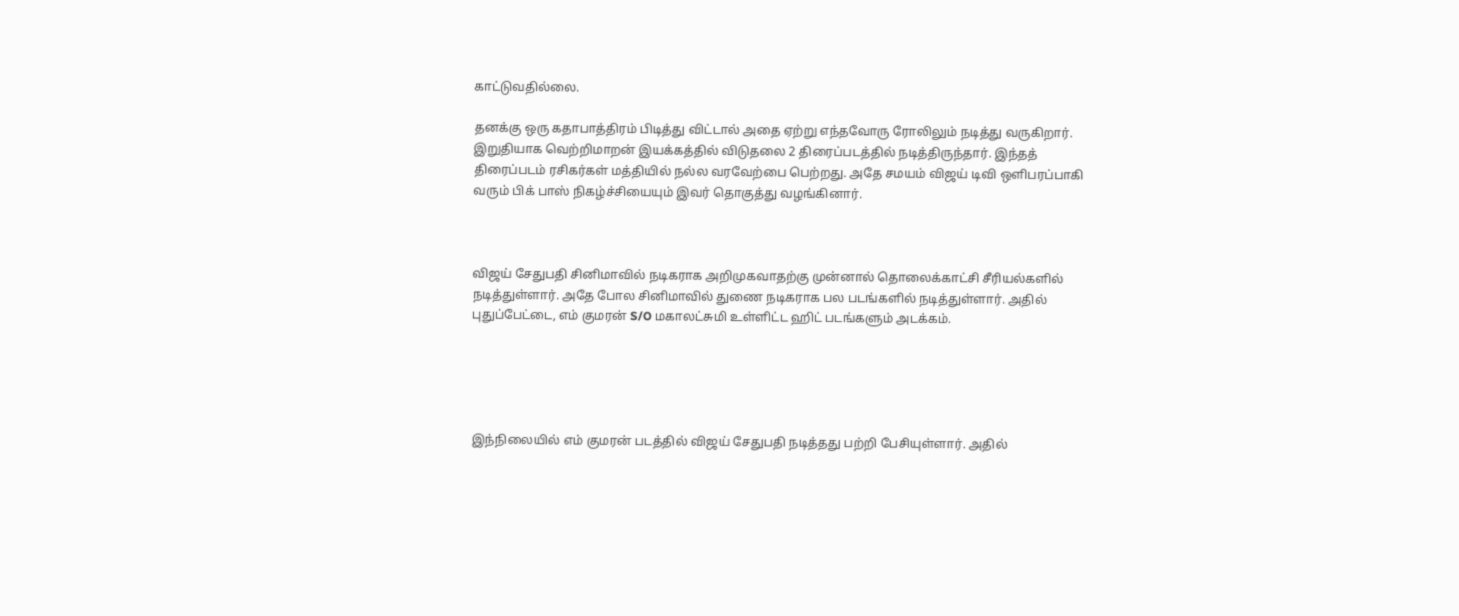காட்டுவதில்லை.

தனக்கு ஒரு கதாபாத்திரம் பிடித்து விட்டால் அதை ஏற்று எந்தவோரு ரோலிலும் நடித்து வருகிறார். இறுதியாக வெற்றிமாறன் இயக்கத்தில் விடுதலை 2 திரைப்படத்தில் நடித்திருந்தார். இந்தத் திரைப்படம் ரசிகர்கள் மத்தியில் நல்ல வரவேற்பை பெற்றது. அதே சமயம் விஜய் டிவி ஒளிபரப்பாகி வரும் பிக் பாஸ் நிகழ்ச்சியையும் இவர் தொகுத்து வழங்கினார்.



விஜய் சேதுபதி சினிமாவில் நடிகராக அறிமுகவாதற்கு முன்னால் தொலைக்காட்சி சீரியல்களில் நடித்துள்ளார். அதே போல சினிமாவில் துணை நடிகராக பல படங்களில் நடித்துள்ளார். அதில் புதுப்பேட்டை, எம் குமரன் S/O மகாலட்சுமி உள்ளிட்ட ஹிட் படங்களும் அடக்கம்.





இந்நிலையில் எம் குமரன் படத்தில் விஜய் சேதுபதி நடித்தது பற்றி பேசியுள்ளார். அதில்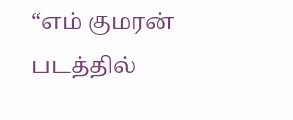“எம் குமரன் படத்தில்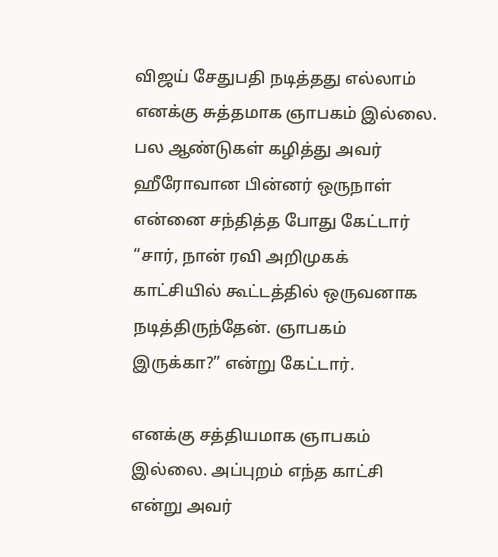விஜய் சேதுபதி நடித்தது எல்லாம் எனக்கு சுத்தமாக ஞாபகம் இல்லை. பல ஆண்டுகள் கழித்து அவர் ஹீரோவான பின்னர் ஒருநாள் என்னை சந்தித்த போது கேட்டார் “சார், நான் ரவி அறிமுகக் காட்சியில் கூட்டத்தில் ஒருவனாக நடித்திருந்தேன். ஞாபகம் இருக்கா?” என்று கேட்டார்.

எனக்கு சத்தியமாக ஞாபகம் இல்லை. அப்புறம் எந்த காட்சி என்று அவர்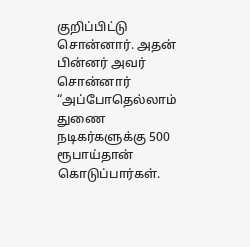குறிப்பிட்டு சொன்னார். அதன் பின்னர் அவர் சொன்னார் “அப்போதெல்லாம் துணை நடிகர்களுக்கு 500 ரூபாய்தான் கொடுப்பார்கள்.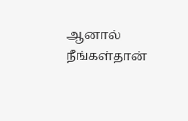ஆனால் நீங்கள்தான்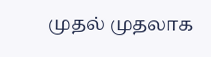முதல் முதலாக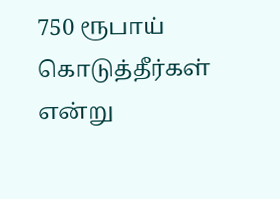750 ரூபாய் கொடுத்தீர்கள் என்று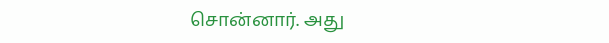சொன்னார். அது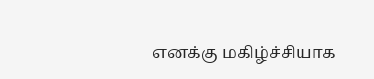எனக்கு மகிழ்ச்சியாக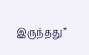இருந்தது”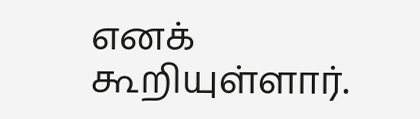எனக் கூறியுள்ளார்.